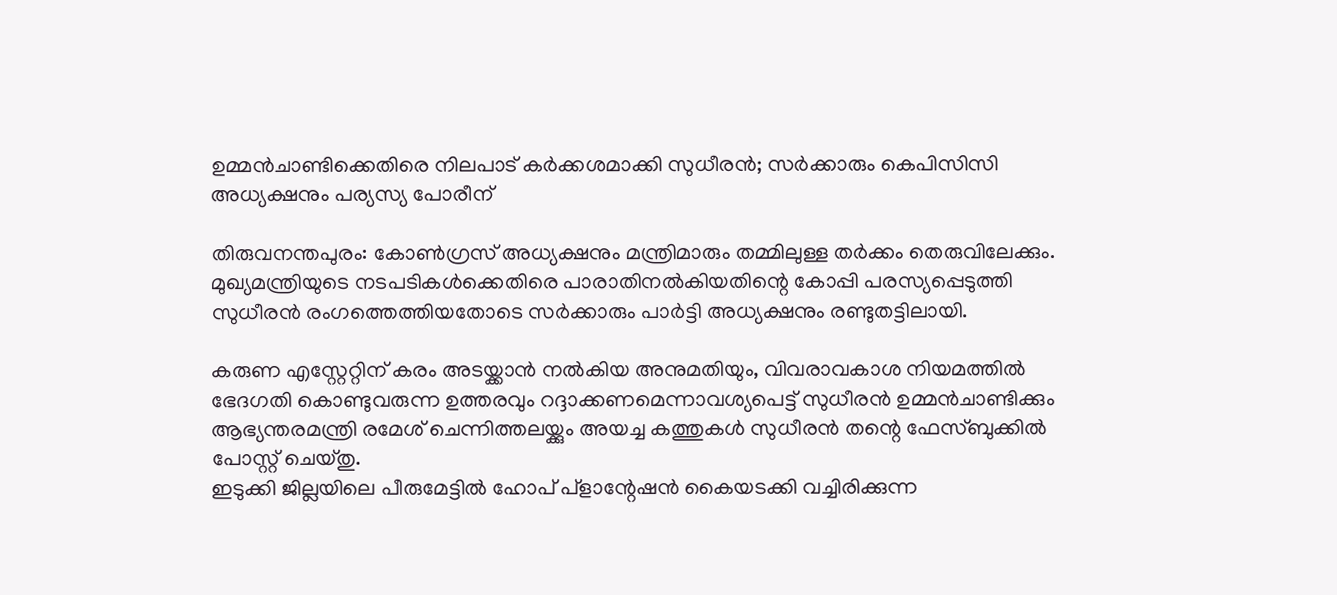ഉമ്മന്‍ചാണ്ടിക്കെതിരെ നിലപാട് കര്‍ക്കശമാക്കി സുധീരന്‍; സര്‍ക്കാരും കെപിസിസി അധ്യക്ഷനും പര്യസ്യ പോരീന്

തിരുവനന്തപുരം: കോണ്‍ഗ്രസ് അധ്യക്ഷനും മന്ത്രിമാരും തമ്മിലുള്ള തര്‍ക്കം തെരുവിലേക്കും. മുഖ്യമന്ത്രിയുടെ നടപടികള്‍ക്കെതിരെ പാരാതിനല്‍കിയതിന്റെ കോപ്പി പരസ്യപ്പെടുത്തി സുധീരന്‍ രംഗത്തെത്തിയതോടെ സര്‍ക്കാരും പാര്‍ട്ടി അധ്യക്ഷനും രണ്ടുതട്ടിലായി.

കരുണ എസ്റ്റേറ്റിന് കരം അടയ്ക്കാന്‍ നല്‍കിയ അനുമതിയും, വിവരാവകാശ നിയമത്തില്‍ ഭേദഗതി കൊണ്ടുവരുന്ന ഉത്തരവും റദ്ദാക്കണമെന്നാവശ്യപെട്ട് സുധീരന്‍ ഉമ്മന്‍ചാണ്ടിക്കും ആഭ്യന്തരമന്ത്രി രമേശ് ചെന്നിത്തലയ്ക്കും അയച്ച കത്തുകള്‍ സുധീരന്‍ തന്റെ ഫേസ്ബുക്കില്‍ പോസ്റ്റ് ചെയ്തു.
ഇടുക്കി ജില്ലയിലെ പീരുമേട്ടില്‍ ഹോപ് പ്‌ളാന്റേഷന്‍ കൈയടക്കി വച്ചിരിക്കുന്ന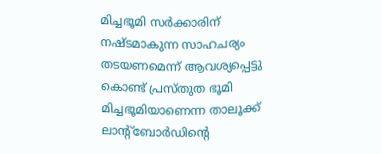മിച്ചഭൂമി സര്‍ക്കാരിന് നഷ്ടമാകുന്ന സാഹചര്യം തടയണമെന്ന് ആവശ്യപ്പെട്ടു കൊണ്ട് പ്രസ്തുത ഭൂമി മിച്ചഭൂമിയാണെന്ന താലൂക്ക് ലാന്റ്‌ബോര്‍ഡിന്റെ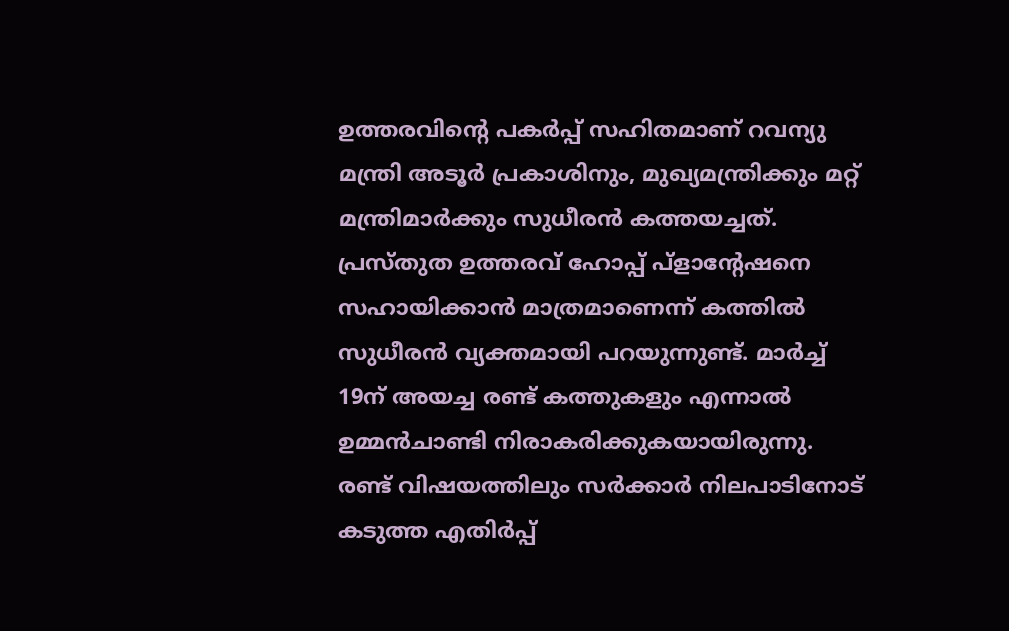ഉത്തരവിന്റെ പകര്‍പ്പ് സഹിതമാണ് റവന്യു മന്ത്രി അടൂര്‍ പ്രകാശിനും, മുഖ്യമന്ത്രിക്കും മറ്റ് മന്ത്രിമാര്‍ക്കും സുധീരന്‍ കത്തയച്ചത്. പ്രസ്തുത ഉത്തരവ് ഹോപ്പ് പ്‌ളാന്റേഷനെ സഹായിക്കാന്‍ മാത്രമാണെന്ന് കത്തില്‍ സുധീരന്‍ വ്യക്തമായി പറയുന്നുണ്ട്. മാര്‍ച്ച് 19ന് അയച്ച രണ്ട് കത്തുകളും എന്നാല്‍ ഉമ്മന്‍ചാണ്ടി നിരാകരിക്കുകയായിരുന്നു. രണ്ട് വിഷയത്തിലും സര്‍ക്കാര്‍ നിലപാടിനോട് കടുത്ത എതിര്‍പ്പ്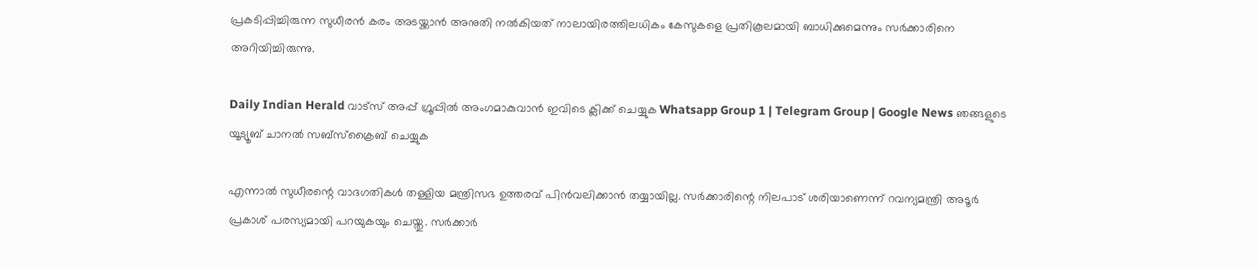പ്രകടിപ്പിച്ചിരുന്ന സുധീരന്‍ കരം അടയ്ക്കാന്‍ അനുതി നല്‍കിയത് നാലായിരത്തിലധികം കേസുകളെ പ്രതികൂലമായി ബാധിക്കുമെന്നും സര്‍ക്കാരിനെ അറിയിച്ചിരുന്നു.

Daily Indian Herald വാട്സ് അപ്പ് ഗ്രൂപ്പിൽ അംഗമാകുവാൻ ഇവിടെ ക്ലിക്ക് ചെയ്യുക Whatsapp Group 1 | Telegram Group | Google News ഞങ്ങളുടെ യൂട്യൂബ് ചാനൽ സബ്സ്ക്രൈബ് ചെയ്യുക

എന്നാല്‍ സുധീരന്റെ വാദഗതികള്‍ തള്ളിയ മന്ത്രിസഭ ഉത്തരവ് പിന്‍വലിക്കാന്‍ തയ്യായില്ല. സര്‍ക്കാരിന്റെ നിലപാട് ശരിയാണെന്ന് റവന്യമന്ത്രി അടൂര്‍ പ്രകാശ് പരസ്യമായി പറയുകയും ചെയ്തു. സര്‍ക്കാര്‍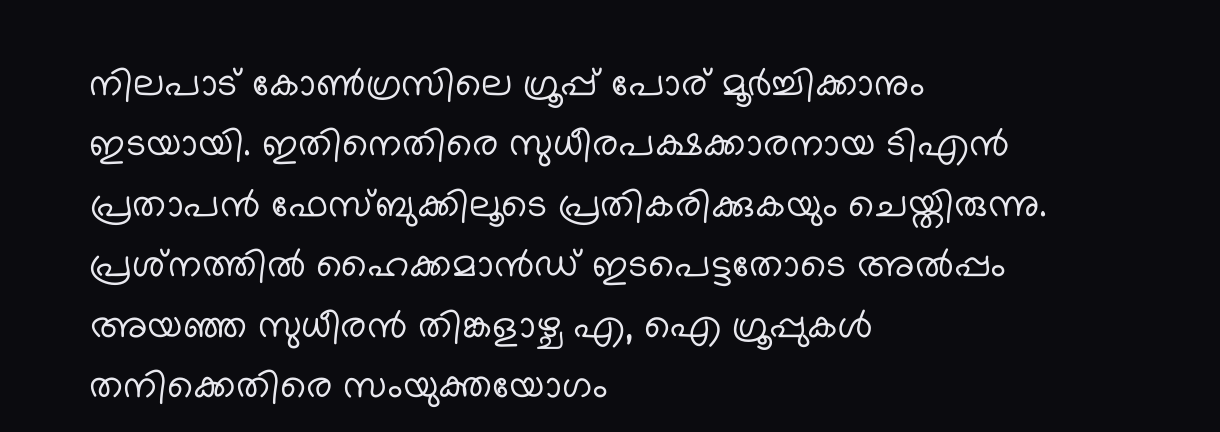നിലപാട് കോണ്‍ഗ്രസിലെ ഗ്രൂപ്പ് പോര് മൂര്‍ച്ചിക്കാനും ഇടയായി. ഇതിനെതിരെ സുധീരപക്ഷക്കാരനായ ടിഎന്‍ പ്രതാപന്‍ ഫേസ്ബുക്കിലൂടെ പ്രതികരിക്കുകയും ചെയ്തിരുന്നു. പ്രശ്‌നത്തില്‍ ഹൈക്കമാന്‍ഡ് ഇടപെട്ടതോടെ അല്‍പ്പം അയഞ്ഞ സുധീരന്‍ തിങ്കളാഴ്ച എ, ഐ ഗ്രൂപ്പുകള്‍ തനിക്കെതിരെ സംയുക്തയോഗം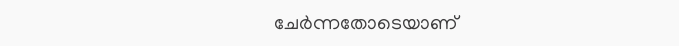ചേര്‍ന്നതോടെയാണ്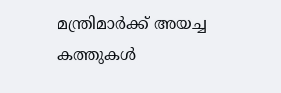മന്ത്രിമാര്‍ക്ക് അയച്ച കത്തുകള്‍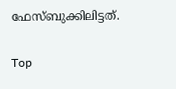ഫേസ്ബുക്കിലിട്ടത്.

Top